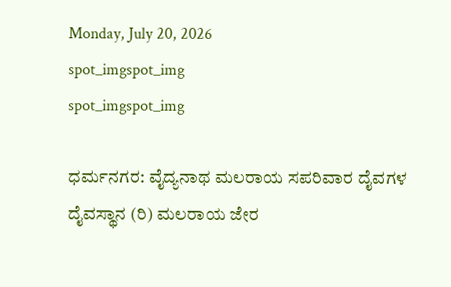Monday, July 20, 2026
spot_imgspot_img
spot_imgspot_img

ಧರ್ಮನಗರ: ವೈದ್ಯನಾಥ ಮಲರಾಯ ಸಪರಿವಾರ ದೈವಗಳ ದೈವಸ್ಥಾನ (ರಿ) ಮಲರಾಯ ಜೇರ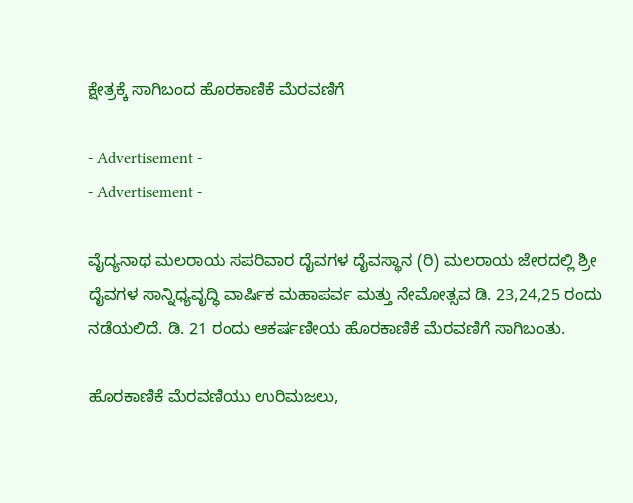ಕ್ಷೇತ್ರಕ್ಕೆ ಸಾಗಿಬಂದ ಹೊರಕಾಣಿಕೆ ಮೆರವಣಿಗೆ

- Advertisement -
- Advertisement -

ವೈದ್ಯನಾಥ ಮಲರಾಯ ಸಪರಿವಾರ ದೈವಗಳ ದೈವಸ್ಥಾನ (ರಿ) ಮಲರಾಯ ಜೇರದಲ್ಲಿ ಶ್ರೀ ದೈವಗಳ ಸಾನ್ನಿಧ್ಯವೃದ್ಧಿ ವಾರ್ಷಿಕ ಮಹಾಪರ್ವ ಮತ್ತು ನೇಮೋತ್ಸವ ಡಿ. 23,24,25 ರಂದು ನಡೆಯಲಿದೆ. ಡಿ. 21 ರಂದು ಆಕರ್ಷಣೀಯ ಹೊರಕಾಣಿಕೆ ಮೆರವಣಿಗೆ ಸಾಗಿಬಂತು.

ಹೊರಕಾಣಿಕೆ ಮೆರವಣಿಯು ಉರಿಮಜಲು,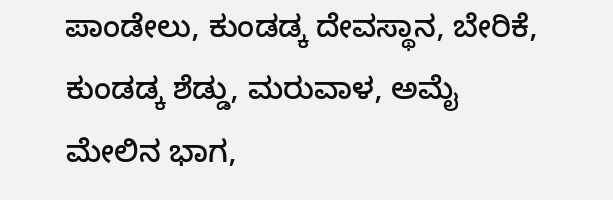ಪಾಂಡೇಲು, ಕುಂಡಡ್ಕ ದೇವಸ್ಥಾನ, ಬೇರಿಕೆ, ಕುಂಡಡ್ಕ ಶೆಡ್ಡು, ಮರುವಾಳ, ಅಮೈ ಮೇಲಿನ ಭಾಗ,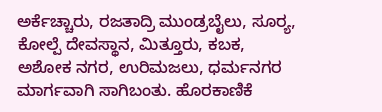ಅರ್ಕೆಚ್ಚಾರು, ರಜತಾದ್ರಿ ಮುಂಡ್ರಬೈಲು, ಸೂರ್‍ಯ, ಕೋಲ್ಪೆ ದೇವಸ್ಥಾನ, ಮಿತ್ತೂರು, ಕಬಕ, ಅಶೋಕ ನಗರ, ಉರಿಮಜಲು, ಧರ್ಮನಗರ ಮಾರ್ಗವಾಗಿ ಸಾಗಿಬಂತು. ಹೊರಕಾಣಿಕೆ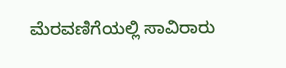ಮೆರವಣಿಗೆಯಲ್ಲಿ ಸಾವಿರಾರು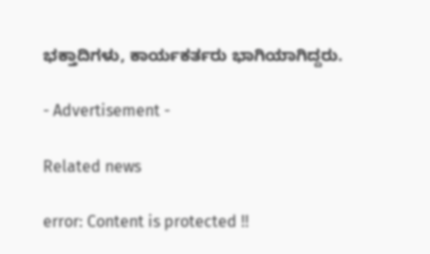ಭಕ್ತಾದಿಗಳು, ಕಾರ್ಯಕರ್ತರು ಭಾಗಿಯಾಗಿದ್ದರು.

- Advertisement -

Related news

error: Content is protected !!